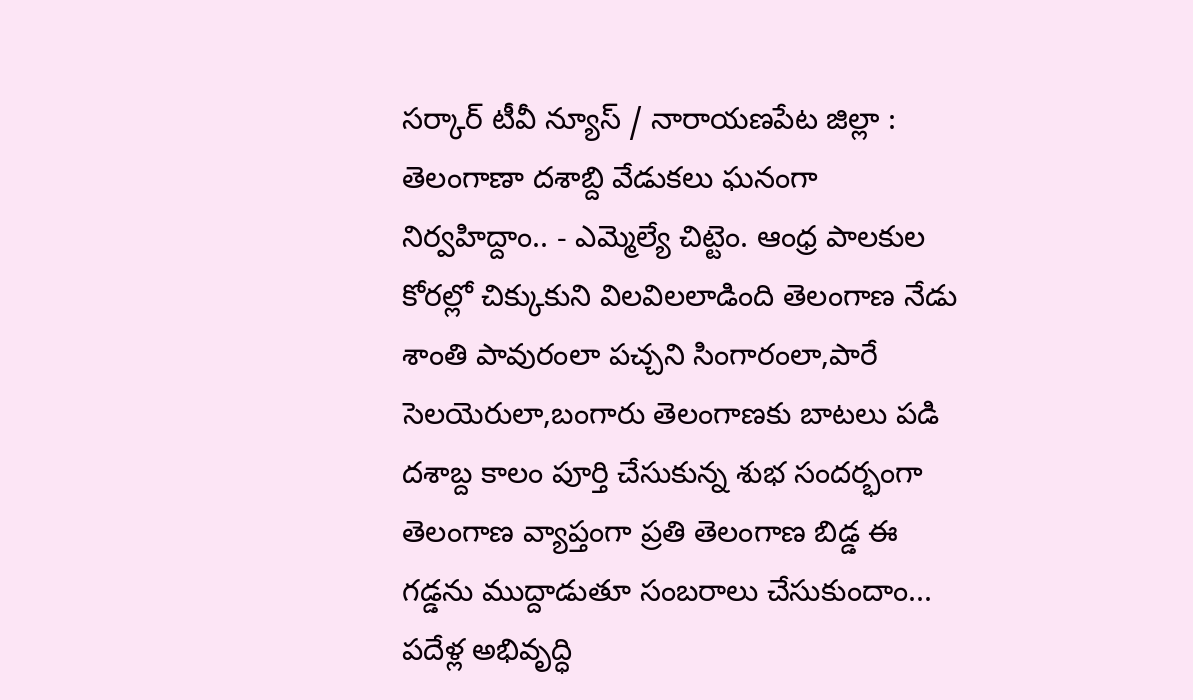సర్కార్ టీవీ న్యూస్ / నారాయణపేట జిల్లా : తెలంగాణా దశాబ్ది వేడుకలు ఘనంగా నిర్వహిద్దాం.. - ఎమ్మెల్యే చిట్టెం. ఆంధ్ర పాలకుల కోరల్లో చిక్కుకుని విలవిలలాడింది తెలంగాణ నేడు శాంతి పావురంలా పచ్చని సింగారంలా,పారే సెలయెరులా,బంగారు తెలంగాణకు బాటలు పడి దశాబ్ద కాలం పూర్తి చేసుకున్న శుభ సందర్భంగా తెలంగాణ వ్యాప్తంగా ప్రతి తెలంగాణ బిడ్డ ఈ గడ్డను ముద్దాడుతూ సంబరాలు చేసుకుందాం... పదేళ్ల అభివృద్ధి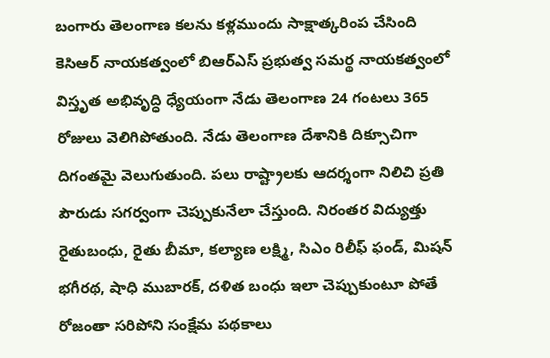బంగారు తెలంగాణ కలను కళ్లముందు సాక్షాత్కరింప చేసింది కెసిఆర్ నాయకత్వంలో బిఆర్ఎస్ ప్రభుత్వ సమర్థ నాయకత్వంలో విస్తృత అభివృద్ధి ధ్యేయంగా నేడు తెలంగాణ 24 గంటలు 365 రోజులు వెలిగిపోతుంది. నేడు తెలంగాణ దేశానికి దిక్సూచిగా దిగంతమై వెలుగుతుంది. పలు రాష్ట్రాలకు ఆదర్శంగా నిలిచి ప్రతి పౌరుడు సగర్వంగా చెప్పుకునేలా చేస్తుంది. నిరంతర విద్యుత్తు రైతుబంధు, రైతు బీమా, కల్యాణ లక్ష్మి, సిఎం రిలీఫ్ ఫండ్, మిషన్ భగీరథ, షాధి ముబారక్, దళిత బంధు ఇలా చెప్పుకుంటూ పోతే రోజంతా సరిపోని సంక్షేమ పథకాలు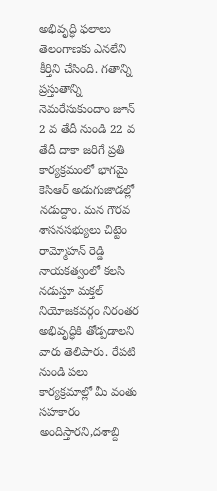అభివృద్ధి ఫలాలు తెలంగాణకు ఎనలేని కీర్తిని చేసింది. గతాన్ని ప్రస్తుతాన్ని నెమరేసుకుందాం జూన్ 2 వ తేదీ నుండి 22 వ తేదీ దాకా జరిగే ప్రతి కార్యక్రమంలో భాగమై కెసిఆర్ అడుగుజాడల్లో నడుద్దాం. మన గౌరవ శాసనసభ్యులు చిట్టెం రామ్మోహన్ రెడ్డి నాయకత్వంలో కలసి నడుస్తూ మక్తల్ నియోజకవర్గం నిరంతర అభివృద్ధికి తోడ్పడాలని వారు తెలిపారు. రేపటి నుండి పలు కార్యక్రమాల్లో మీ వంతు సహకారం అందిస్తారని,దశాబ్ది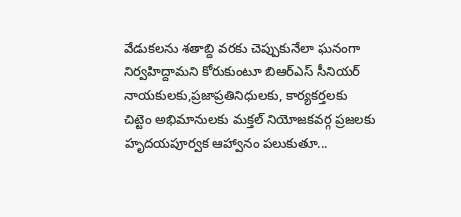వేడుకలను శతాబ్ది వరకు చెప్పుకునేలా ఘనంగా నిర్వహిద్దామని కోరుకుంటూ బిఆర్ఎస్ సీనియర్ నాయకులకు,ప్రజాప్రతినిధులకు, కార్యకర్తలకు చిట్టెం అభిమానులకు మక్తల్ నియోజకవర్గ ప్రజలకు హృదయపూర్వక ఆహ్వానం పలుకుతూ...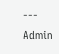---
Admin